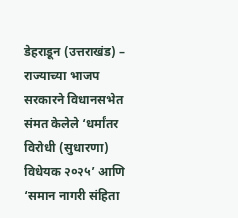डेहराडून (उत्तराखंड) – राज्याच्या भाजप सरकारने विधानसभेत संमत केलेले ‘धर्मांतर विरोधी (सुधारणा) विधेयक २०२५’ आणि ‘समान नागरी संहिता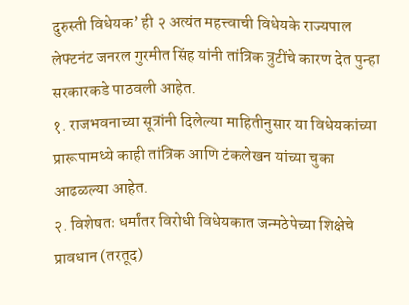दुरुस्ती विधेयक’ ही २ अत्यंत महत्त्वाची विधेयके राज्यपाल लेफ्टनंट जनरल गुरमीत सिंह यांनी तांत्रिक त्रुटींचे कारण देत पुन्हा सरकारकडे पाठवली आहेत.
१. राजभवनाच्या सूत्रांनी दिलेल्या माहितीनुसार या विधेयकांच्या प्रारूपामध्ये काही तांत्रिक आणि टंकलेखन यांच्या चुका आढळल्या आहेत.
२. विशेषतः धर्मांतर विरोधी विधेयकात जन्मठेपेच्या शिक्षेचे प्रावधान (तरतूद)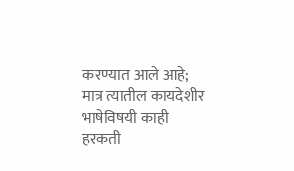करण्यात आले आहे; मात्र त्यातील कायदेशीर भाषेविषयी काही हरकती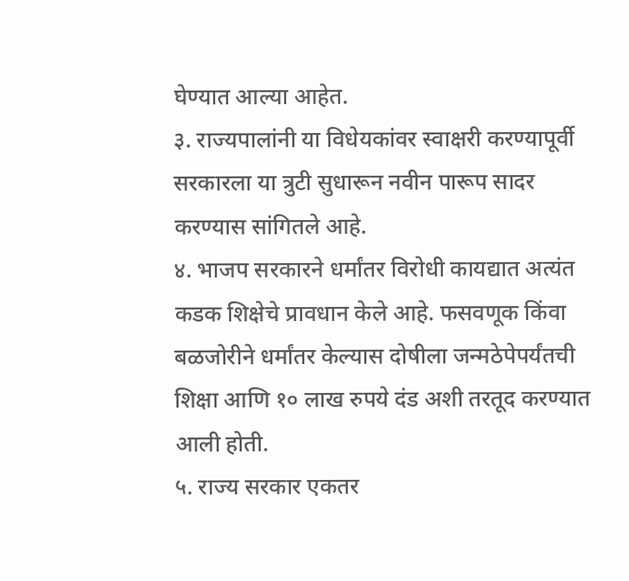घेण्यात आल्या आहेत.
३. राज्यपालांनी या विधेयकांवर स्वाक्षरी करण्यापूर्वी सरकारला या त्रुटी सुधारून नवीन पारूप सादर करण्यास सांगितले आहे.
४. भाजप सरकारने धर्मांतर विरोधी कायद्यात अत्यंत कडक शिक्षेचे प्रावधान केले आहे. फसवणूक किंवा बळजोरीने धर्मांतर केल्यास दोषीला जन्मठेपेपर्यंतची शिक्षा आणि १० लाख रुपये दंड अशी तरतूद करण्यात आली होती.
५. राज्य सरकार एकतर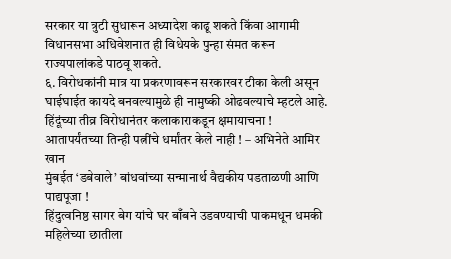सरकार या त्रुटी सुधारून अध्यादेश काढू शकते किंवा आगामी विधानसभा अधिवेशनात ही विधेयके पुन्हा संमत करून राज्यपालांकडे पाठवू शकते.
६. विरोधकांनी मात्र या प्रकरणावरून सरकारवर टीका केली असून घाईघाईत कायदे बनवल्यामुळे ही नामुष्की ओढवल्याचे म्हटले आहे.
हिंदूंच्या तीव्र विरोधानंतर कलाकाराकडून क्षमायाचना !
आतापर्यंतच्या तिन्ही पत्नींचे धर्मांतर केले नाही ! – अभिनेते आमिर खान
मुंबईत ‘डबेवाले’ बांधवांच्या सन्मानार्थ वैद्यकीय पडताळणी आणि पाद्यपूजा !
हिंदुत्वनिष्ठ सागर बेग यांचे घर बाँबने उडवण्याची पाकमधून धमकी
महिलेच्या छातीला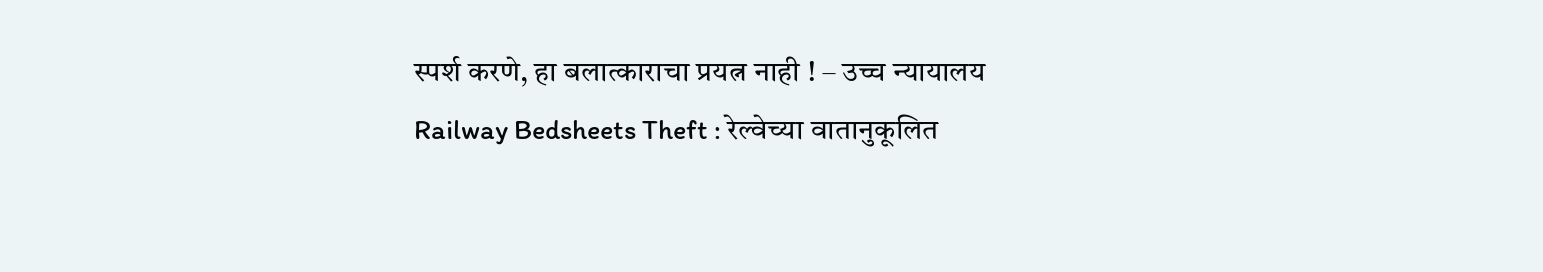स्पर्श करणे, हा बलात्काराचा प्रयत्न नाही ! – उच्च न्यायालय
Railway Bedsheets Theft : रेल्वेच्या वातानुकूलित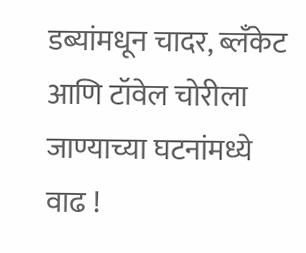डब्यांमधून चादर, ब्लँकेट आणि टॉवेल चोरीला जाण्याच्या घटनांमध्ये वाढ !